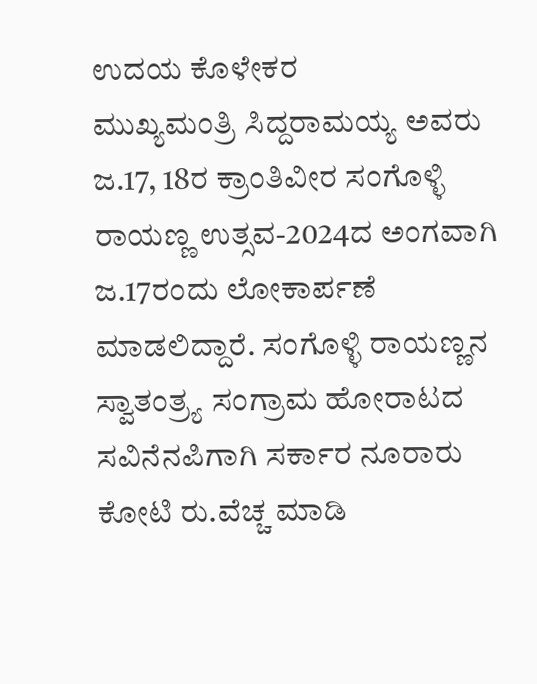ಉದಯ ಕೊಳೇಕರ
ಮುಖ್ಯಮಂತ್ರಿ ಸಿದ್ದರಾಮಯ್ಯ ಅವರು ಜ.17, 18ರ ಕ್ರಾಂತಿವೀರ ಸಂಗೊಳ್ಳಿ ರಾಯಣ್ಣ ಉತ್ಸವ-2024ದ ಅಂಗವಾಗಿ ಜ.17ರಂದು ಲೋಕಾರ್ಪಣೆ ಮಾಡಲಿದ್ದಾರೆ. ಸಂಗೊಳ್ಳಿ ರಾಯಣ್ಣನ ಸ್ವಾತಂತ್ರ್ಯ ಸಂಗ್ರಾಮ ಹೋರಾಟದ ಸವಿನೆನಪಿಗಾಗಿ ಸರ್ಕಾರ ನೂರಾರು ಕೋಟಿ ರು.ವೆಚ್ಚ ಮಾಡಿ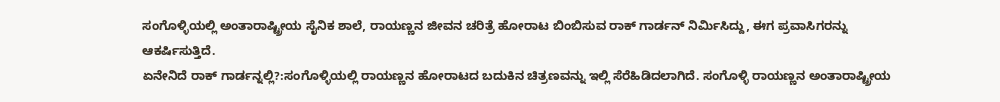ಸಂಗೊಳ್ಳಿಯಲ್ಲಿ ಅಂತಾರಾಷ್ಟ್ರೀಯ ಸೈನಿಕ ಶಾಲೆ, ರಾಯಣ್ಣನ ಜೀವನ ಚರಿತ್ರೆ ಹೋರಾಟ ಬಿಂಬಿಸುವ ರಾಕ್ ಗಾರ್ಡನ್ ನಿರ್ಮಿಸಿದ್ದು, ಈಗ ಪ್ರವಾಸಿಗರನ್ನು ಆಕರ್ಷಿಸುತ್ತಿದೆ.
ಏನೇನಿದೆ ರಾಕ್ ಗಾರ್ಡನ್ನಲ್ಲಿ?:ಸಂಗೊಳ್ಳಿಯಲ್ಲಿ ರಾಯಣ್ಣನ ಹೋರಾಟದ ಬದುಕಿನ ಚಿತ್ರಣವನ್ನು ಇಲ್ಲಿ ಸೆರೆಹಿಡಿದಲಾಗಿದೆ. ಸಂಗೊಳ್ಳಿ ರಾಯಣ್ಣನ ಅಂತಾರಾಷ್ಟ್ರೀಯ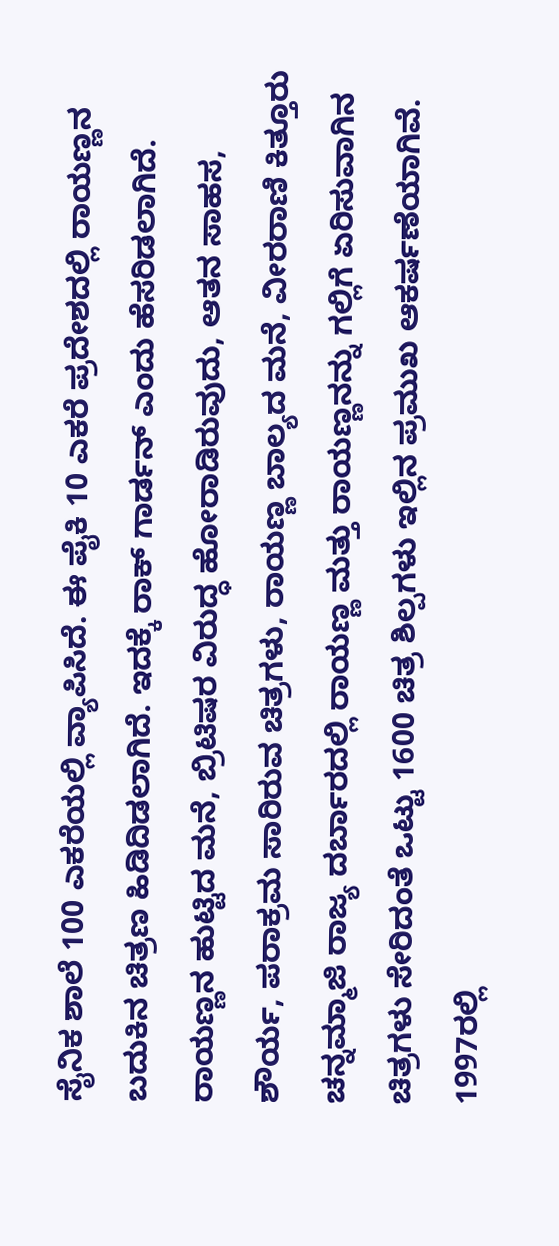ಸೈನಿಕ ಶಾಲೆ 100 ಎಕರೆಯಲ್ಲಿ ವ್ಯಾಪಿಸಿದೆ. ಈ ಪೈಕಿ 10 ಎಕರೆ ಪ್ರದೇಶದಲ್ಲಿ ರಾಯಣ್ಣನ ಬದುಕಿನ ಚಿತ್ರಣ ಹಿಡಿದಿಡಲಾಗಿದೆ. ಇದಕ್ಕೆ ರಾಕ್ ಗಾರ್ಡನ್ ಎಂದು ಹೆಸರಿಡಲಾಗಿದೆ. ರಾಯಣ್ಣನ ಹುಟ್ಟಿದ ಮನೆ, ಬ್ರಿಟಿಷರ ವಿರುದ್ಧ ಹೋರಾಡಿರುವುದು, ಆತನ ಸಾಹಸ, ಶೌರ್ಯ, ಪರಾಕ್ರಮ ಸಾರಿರುವ ಚಿತ್ರಗಳು, ರಾಯಣ್ಣ ಬಾಲ್ಯದ ಮನೆ, ವೀರರಾಣಿ ಕಿತ್ತೂರು ಚನ್ನಮ್ಮಾಜಿ ರಾಜ್ಯ ದರ್ಬಾರದಲ್ಲಿ ರಾಯಣ್ಣ ಮತ್ತು ರಾಯಣ್ಣನನ್ನು ಗಲ್ಲಿಗೆ ಏರಿಸುವಾಗಿನ ಚಿತ್ರಗಳು ಸೇರಿದಂತೆ ಒಟ್ಟು 1600 ಚಿತ್ರ ಶಿಲ್ಪಗಳು ಇಲ್ಲಿನ ಪ್ರಮುಖ ಆಕರ್ಷಣೆಯಾಗಿವೆ.
1997ರಲ್ಲಿ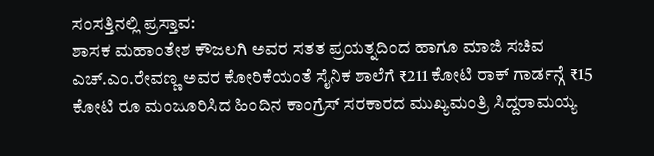ಸಂಸತ್ತಿನಲ್ಲಿ ಪ್ರಸ್ತಾವ:
ಶಾಸಕ ಮಹಾಂತೇಶ ಕೌಜಲಗಿ ಅವರ ಸತತ ಪ್ರಯತ್ನದಿಂದ ಹಾಗೂ ಮಾಜಿ ಸಚಿವ ಎಚ್.ಎಂ.ರೇವಣ್ಣ ಅವರ ಕೋರಿಕೆಯಂತೆ ಸೈನಿಕ ಶಾಲೆಗೆ ₹211 ಕೋಟಿ ರಾಕ್ ಗಾರ್ಡನ್ಗೆ ₹15 ಕೋಟಿ ರೂ ಮಂಜೂರಿಸಿದ ಹಿಂದಿನ ಕಾಂಗ್ರೆಸ್ ಸರಕಾರದ ಮುಖ್ಯಮಂತ್ರಿ ಸಿದ್ದರಾಮಯ್ಯ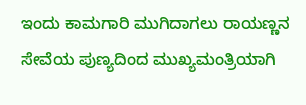ಇಂದು ಕಾಮಗಾರಿ ಮುಗಿದಾಗಲು ರಾಯಣ್ಣನ ಸೇವೆಯ ಪುಣ್ಯದಿಂದ ಮುಖ್ಯಮಂತ್ರಿಯಾಗಿ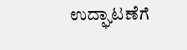ಉದ್ಘಾಟಣೆಗೆ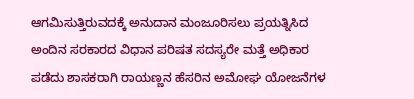ಆಗಮಿಸುತ್ತಿರುವದಕ್ಕೆ ಅನುದಾನ ಮಂಜೂರಿಸಲು ಪ್ರಯತ್ನಿಸಿದ ಅಂದಿನ ಸರಕಾರದ ವಿಧಾನ ಪರಿಷತ ಸದಸ್ಯರೇ ಮತ್ತೆ ಅಧಿಕಾರ ಪಡೆದು ಶಾಸಕರಾಗಿ ರಾಯಣ್ಣನ ಹೆಸರಿನ ಅಮೋಘ ಯೋಜನೆಗಳ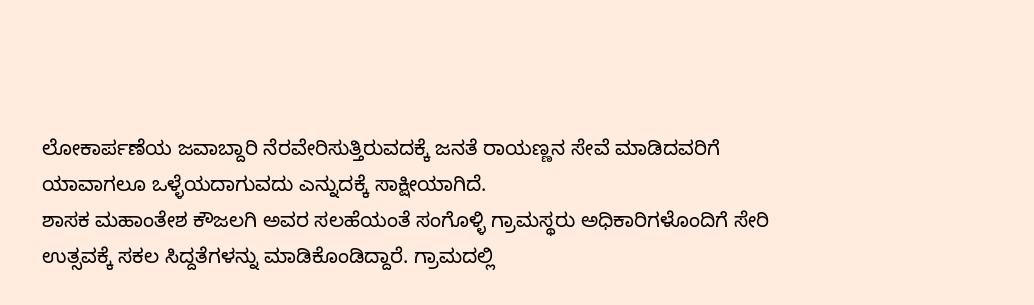ಲೋಕಾರ್ಪಣೆಯ ಜವಾಬ್ದಾರಿ ನೆರವೇರಿಸುತ್ತಿರುವದಕ್ಕೆ ಜನತೆ ರಾಯಣ್ಣನ ಸೇವೆ ಮಾಡಿದವರಿಗೆ ಯಾವಾಗಲೂ ಒಳ್ಳೆಯದಾಗುವದು ಎನ್ನುದಕ್ಕೆ ಸಾಕ್ಷೀಯಾಗಿದೆ.
ಶಾಸಕ ಮಹಾಂತೇಶ ಕೌಜಲಗಿ ಅವರ ಸಲಹೆಯಂತೆ ಸಂಗೊಳ್ಳಿ ಗ್ರಾಮಸ್ಥರು ಅಧಿಕಾರಿಗಳೊಂದಿಗೆ ಸೇರಿ ಉತ್ಸವಕ್ಕೆ ಸಕಲ ಸಿದ್ದತೆಗಳನ್ನು ಮಾಡಿಕೊಂಡಿದ್ದಾರೆ. ಗ್ರಾಮದಲ್ಲಿ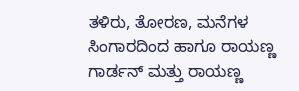ತಳಿರು, ತೋರಣ, ಮನೆಗಳ ಸಿಂಗಾರದಿಂದ ಹಾಗೂ ರಾಯಣ್ಣ ಗಾರ್ಡನ್ ಮತ್ತು ರಾಯಣ್ಣ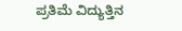ಪ್ರತಿಮೆ ವಿದ್ಯುತ್ತಿನ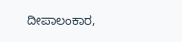ದೀಪಾಲಂಕಾರ,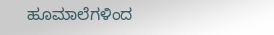ಹೂಮಾಲೆಗಳಿಂದ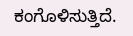ಕಂಗೊಳಿಸುತ್ತಿದೆ.